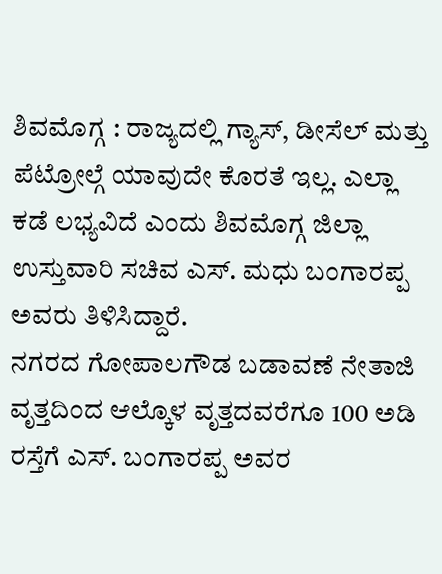ಶಿವಮೊಗ್ಗ : ರಾಜ್ಯದಲ್ಲಿ ಗ್ಯಾಸ್, ಡೀಸೆಲ್ ಮತ್ತು ಪೆಟ್ರೋಲ್ಗೆ ಯಾವುದೇ ಕೊರತೆ ಇಲ್ಲ. ಎಲ್ಲಾ ಕಡೆ ಲಭ್ಯವಿದೆ ಎಂದು ಶಿವಮೊಗ್ಗ ಜಿಲ್ಲಾ ಉಸ್ತುವಾರಿ ಸಚಿವ ಎಸ್. ಮಧು ಬಂಗಾರಪ್ಪ ಅವರು ತಿಳಿಸಿದ್ದಾರೆ.
ನಗರದ ಗೋಪಾಲಗೌಡ ಬಡಾವಣೆ ನೇತಾಜಿ ವೃತ್ತದಿಂದ ಆಲ್ಕೊಳ ವೃತ್ತದವರೆಗೂ 100 ಅಡಿ ರಸ್ತೆಗೆ ಎಸ್. ಬಂಗಾರಪ್ಪ ಅವರ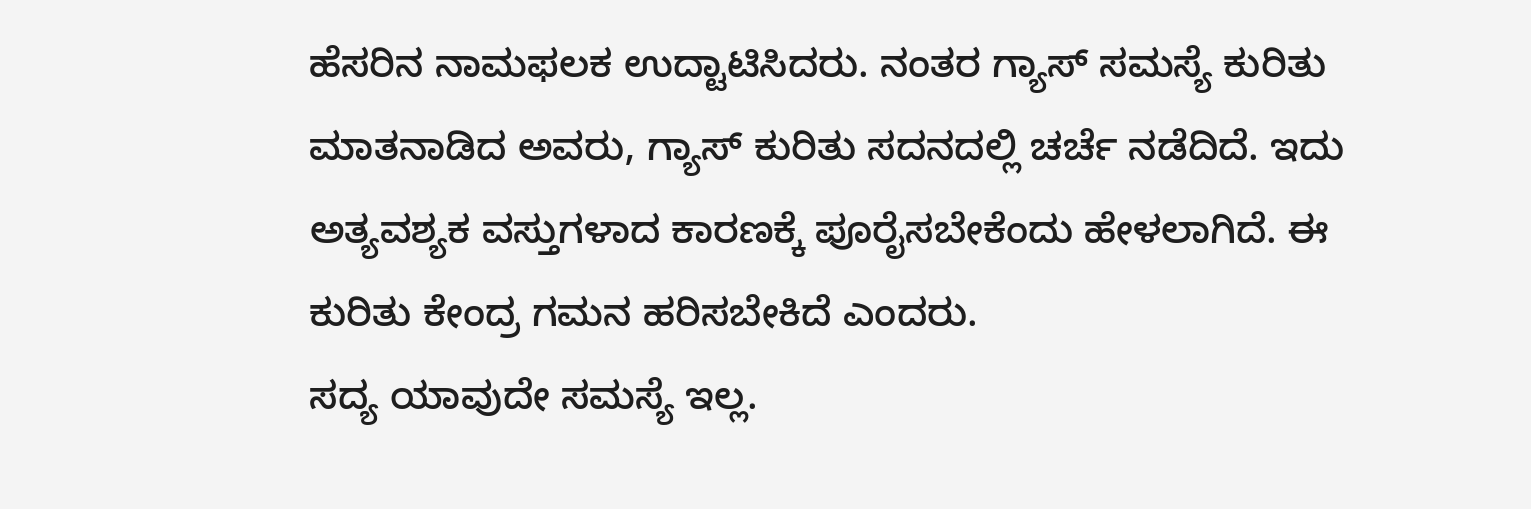ಹೆಸರಿನ ನಾಮಫಲಕ ಉದ್ಟಾಟಿಸಿದರು. ನಂತರ ಗ್ಯಾಸ್ ಸಮಸ್ಯೆ ಕುರಿತು ಮಾತನಾಡಿದ ಅವರು, ಗ್ಯಾಸ್ ಕುರಿತು ಸದನದಲ್ಲಿ ಚರ್ಚೆ ನಡೆದಿದೆ. ಇದು ಅತ್ಯವಶ್ಯಕ ವಸ್ತುಗಳಾದ ಕಾರಣಕ್ಕೆ ಪೂರೈಸಬೇಕೆಂದು ಹೇಳಲಾಗಿದೆ. ಈ ಕುರಿತು ಕೇಂದ್ರ ಗಮನ ಹರಿಸಬೇಕಿದೆ ಎಂದರು.
ಸದ್ಯ ಯಾವುದೇ ಸಮಸ್ಯೆ ಇಲ್ಲ.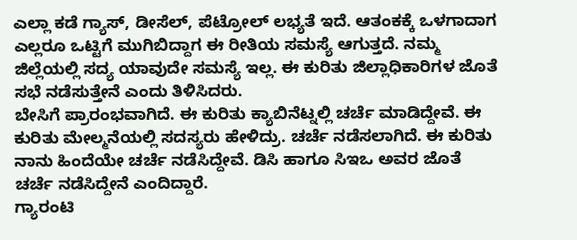ಎಲ್ಲಾ ಕಡೆ ಗ್ಯಾಸ್, ಡೀಸೆಲ್, ಪೆಟ್ರೋಲ್ ಲಭ್ಯತೆ ಇದೆ. ಆತಂಕಕ್ಕೆ ಒಳಗಾದಾಗ ಎಲ್ಲರೂ ಒಟ್ಟಿಗೆ ಮುಗಿಬಿದ್ದಾಗ ಈ ರೀತಿಯ ಸಮಸ್ಯೆ ಆಗುತ್ತದೆ. ನಮ್ಮ ಜಿಲ್ಲೆಯಲ್ಲಿ ಸದ್ಯ ಯಾವುದೇ ಸಮಸ್ಯೆ ಇಲ್ಲ. ಈ ಕುರಿತು ಜಿಲ್ಲಾಧಿಕಾರಿಗಳ ಜೊತೆ ಸಭೆ ನಡೆಸುತ್ತೇನೆ ಎಂದು ತಿಳಿಸಿದರು.
ಬೇಸಿಗೆ ಪ್ರಾರಂಭವಾಗಿದೆ. ಈ ಕುರಿತು ಕ್ಯಾಬಿನೆಟ್ನಲ್ಲಿ ಚರ್ಚೆ ಮಾಡಿದ್ದೇವೆ. ಈ ಕುರಿತು ಮೇಲ್ಮನೆಯಲ್ಲಿ ಸದಸ್ಯರು ಹೇಳಿದ್ರು. ಚರ್ಚೆ ನಡೆಸಲಾಗಿದೆ. ಈ ಕುರಿತು ನಾನು ಹಿಂದೆಯೇ ಚರ್ಚೆ ನಡೆಸಿದ್ದೇವೆ. ಡಿಸಿ ಹಾಗೂ ಸಿಇಒ ಅವರ ಜೊತೆ ಚರ್ಚೆ ನಡೆಸಿದ್ದೇನೆ ಎಂದಿದ್ದಾರೆ.
ಗ್ಯಾರಂಟಿ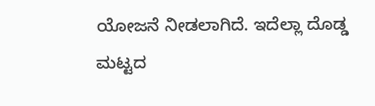ಯೋಜನೆ ನೀಡಲಾಗಿದೆ. ಇದೆಲ್ಲಾ ದೊಡ್ಡ ಮಟ್ಟದ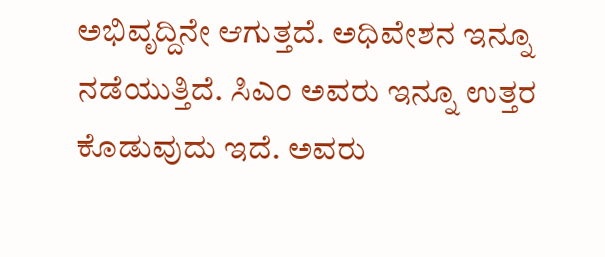ಅಭಿವೃದ್ದಿನೇ ಆಗುತ್ತದೆ. ಅಧಿವೇಶನ ಇನ್ನೂ ನಡೆಯುತ್ತಿದೆ. ಸಿಎಂ ಅವರು ಇನ್ನೂ ಉತ್ತರ ಕೊಡುವುದು ಇದೆ. ಅವರು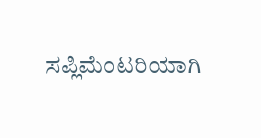ಸಪ್ಲಿಮೆಂಟರಿಯಾಗಿ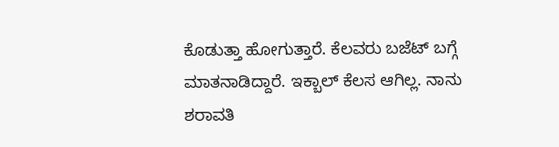ಕೊಡುತ್ತಾ ಹೋಗುತ್ತಾರೆ. ಕೆಲವರು ಬಜೆಟ್ ಬಗ್ಗೆ ಮಾತನಾಡಿದ್ದಾರೆ. ಇಕ್ಬಾಲ್ ಕೆಲಸ ಆಗಿಲ್ಲ. ನಾನು ಶರಾವತಿ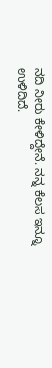ನದಿ ನೀರು ಕೇಳಿದ್ದೇನೆ. ನನ್ನ ಕೆಲಸ ಇನ್ನೂ ಉಳಿದಿದೆ.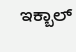ಇಕ್ಬಾಲ್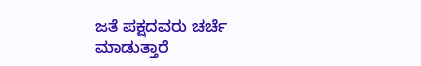ಜತೆ ಪಕ್ಷದವರು ಚರ್ಚೆ ಮಾಡುತ್ತಾರೆ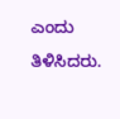ಎಂದು ತಿಳಿಸಿದರು.